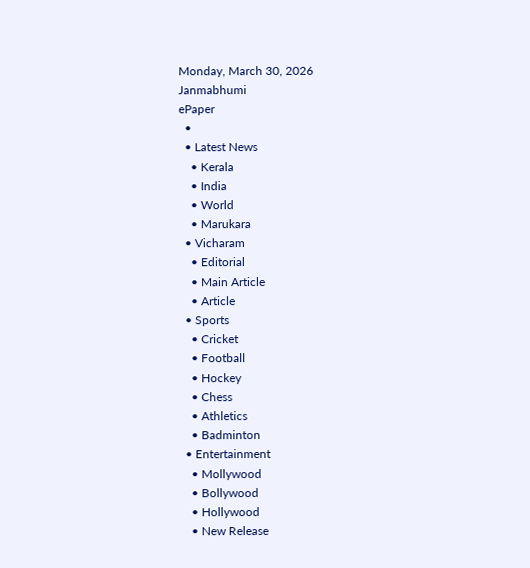Monday, March 30, 2026
Janmabhumi
ePaper
  •
  • Latest News
    • Kerala
    • India
    • World
    • Marukara
  • Vicharam
    • Editorial
    • Main Article
    • Article
  • Sports
    • Cricket
    • Football
    • Hockey
    • Chess
    • Athletics
    • Badminton
  • Entertainment
    • Mollywood
    • Bollywood
    • Hollywood
    • New Release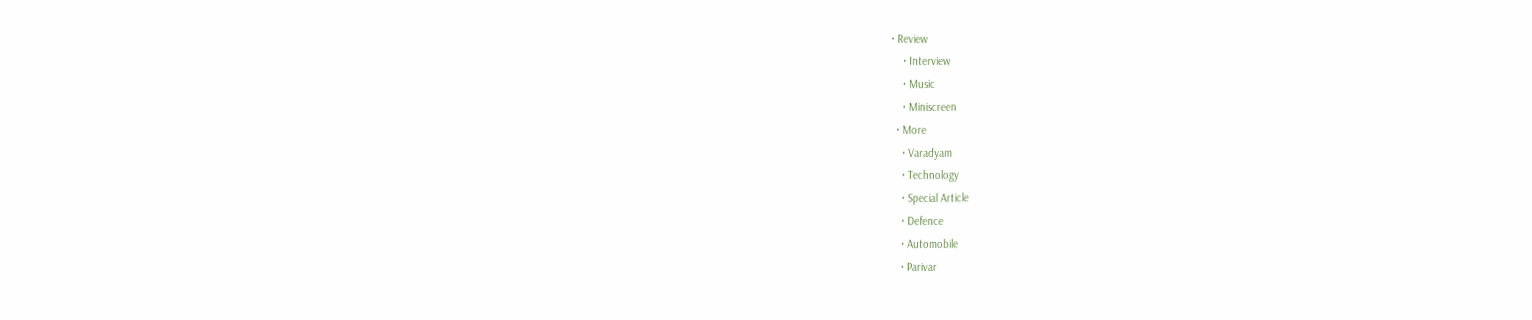• Review
    • Interview
    • Music
    • Miniscreen
  • More
    • Varadyam
    • Technology
    • Special Article
    • Defence
    • Automobile
    • Parivar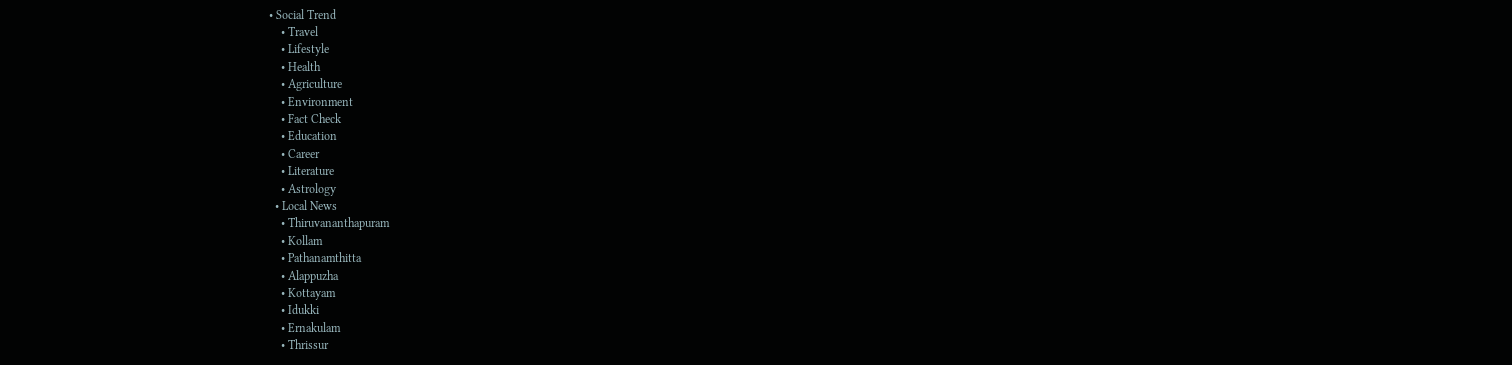• Social Trend
    • Travel
    • Lifestyle
    • Health
    • Agriculture
    • Environment
    • Fact Check
    • Education
    • Career
    • Literature
    • Astrology
  • Local News
    • Thiruvananthapuram
    • Kollam
    • Pathanamthitta
    • Alappuzha
    • Kottayam
    • Idukki
    • Ernakulam
    • Thrissur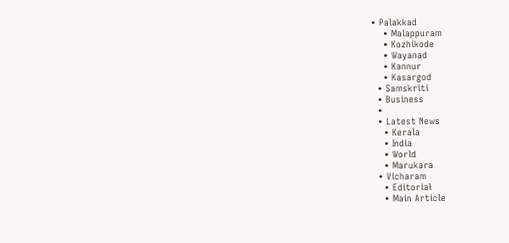• Palakkad
    • Malappuram
    • Kozhikode
    • Wayanad
    • Kannur
    • Kasargod
  • Samskriti
  • Business
  •
  • Latest News
    • Kerala
    • India
    • World
    • Marukara
  • Vicharam
    • Editorial
    • Main Article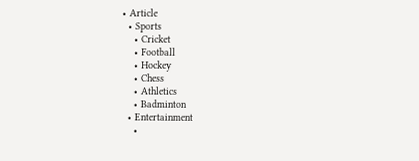• Article
  • Sports
    • Cricket
    • Football
    • Hockey
    • Chess
    • Athletics
    • Badminton
  • Entertainment
    •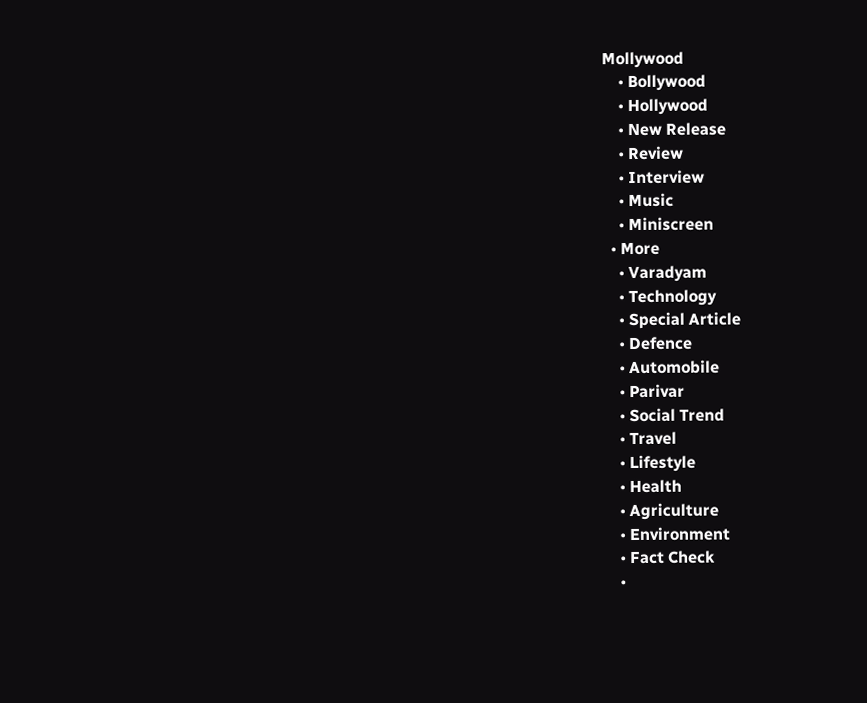Mollywood
    • Bollywood
    • Hollywood
    • New Release
    • Review
    • Interview
    • Music
    • Miniscreen
  • More
    • Varadyam
    • Technology
    • Special Article
    • Defence
    • Automobile
    • Parivar
    • Social Trend
    • Travel
    • Lifestyle
    • Health
    • Agriculture
    • Environment
    • Fact Check
    •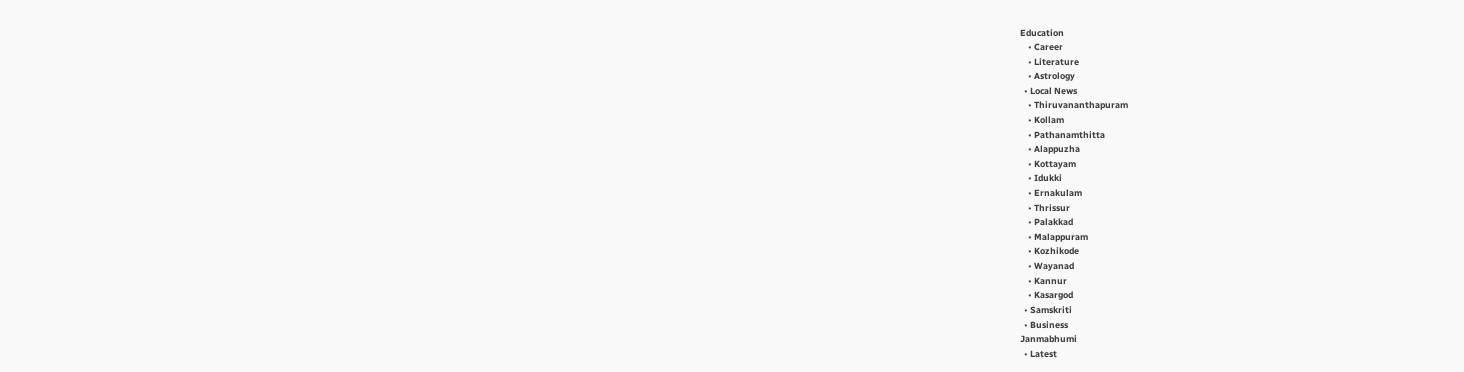Education
    • Career
    • Literature
    • Astrology
  • Local News
    • Thiruvananthapuram
    • Kollam
    • Pathanamthitta
    • Alappuzha
    • Kottayam
    • Idukki
    • Ernakulam
    • Thrissur
    • Palakkad
    • Malappuram
    • Kozhikode
    • Wayanad
    • Kannur
    • Kasargod
  • Samskriti
  • Business
Janmabhumi
  • Latest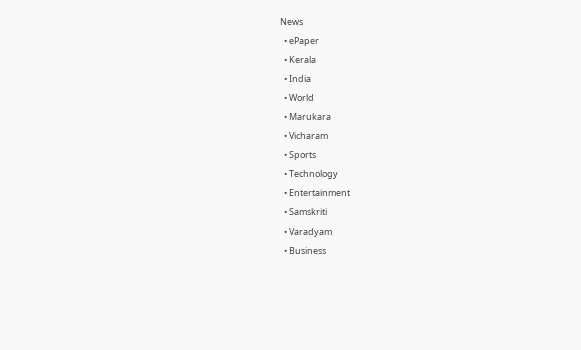News
  • ePaper
  • Kerala
  • India
  • World
  • Marukara
  • Vicharam
  • Sports
  • Technology
  • Entertainment
  • Samskriti
  • Varadyam
  • Business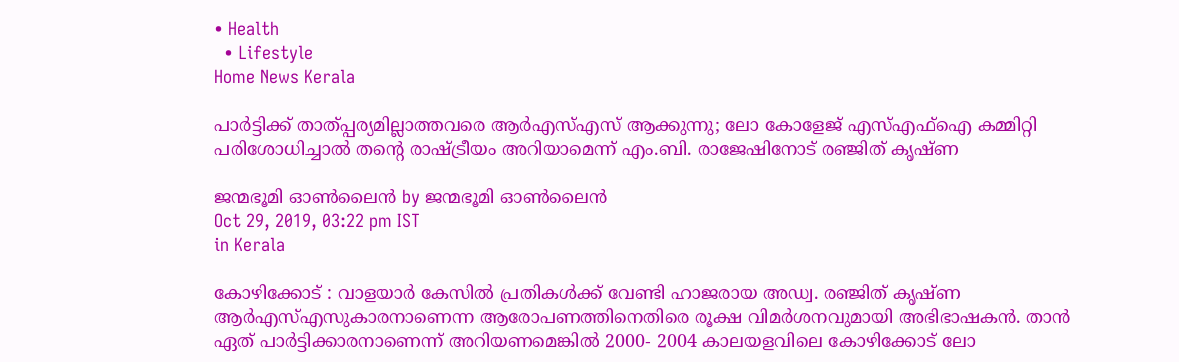• Health
  • Lifestyle
Home News Kerala

പാര്‍ട്ടിക്ക് താത്പ്പര്യമില്ലാത്തവരെ ആര്‍എസ്എസ് ആക്കുന്നു; ലോ കോളേജ് എസ്എഫ്‌ഐ കമ്മിറ്റി പരിശോധിച്ചാല്‍ തന്റെ രാഷ്‌ട്രീയം അറിയാമെന്ന് എം.ബി. രാജേഷിനോട് രഞ്ജിത് കൃഷ്ണ

ജന്മഭൂമി ഓണ്‍ലൈന്‍ by ജന്മഭൂമി ഓണ്‍ലൈന്‍
Oct 29, 2019, 03:22 pm IST
in Kerala

കോഴിക്കോട് : വാളയാര്‍ കേസില്‍ പ്രതികള്‍ക്ക് വേണ്ടി ഹാജരായ അഡ്വ. രഞ്ജിത് കൃഷ്ണ ആര്‍എസ്എസുകാരനാണെന്ന ആരോപണത്തിനെതിരെ രൂക്ഷ വിമര്‍ശനവുമായി അഭിഭാഷകന്‍. താന്‍ ഏത് പാര്‍ട്ടിക്കാരനാണെന്ന് അറിയണമെങ്കില്‍ 2000- 2004 കാലയളവിലെ കോഴിക്കോട് ലോ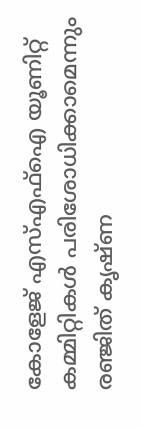കോളേജ് എസ്എഫ്‌ഐ യൂണിറ്റ് കമ്മിറ്റികള്‍ പരിശോധിക്കാമെന്നും രഞ്ജിത് കൃഷ്ണ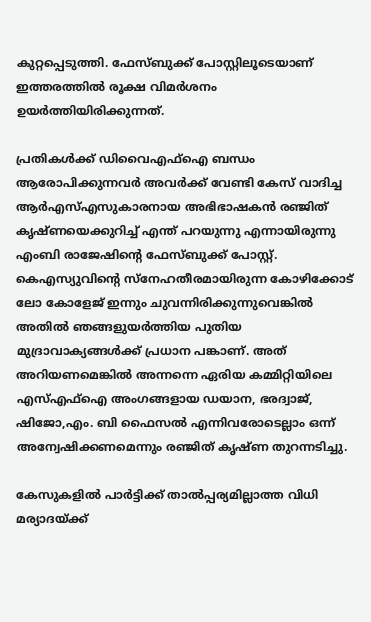കുറ്റപ്പെടുത്തി. ഫേസ്ബുക്ക് പോസ്റ്റിലൂടെയാണ് ഇത്തരത്തില്‍ രൂക്ഷ വിമര്‍ശനം ഉയര്‍ത്തിയിരിക്കുന്നത്.

പ്രതികള്‍ക്ക് ഡിവൈഎഫ്ഐ ബന്ധം ആരോപിക്കുന്നവര്‍ അവര്‍ക്ക് വേണ്ടി കേസ് വാദിച്ച ആര്‍എസ്എസുകാരനായ അഭിഭാഷകന്‍ രഞ്ജിത് കൃഷ്ണയെക്കുറിച്ച് എന്ത് പറയുന്നു എന്നായിരുന്നു എംബി രാജേഷിന്റെ ഫേസ്ബുക്ക് പോസ്റ്റ്. കെഎസ്യുവിന്റെ സ്നേഹതീരമായിരുന്ന കോഴിക്കോട് ലോ കോളേജ് ഇന്നും ചുവന്നിരിക്കുന്നുവെങ്കില്‍ അതില്‍ ഞങ്ങളുയര്‍ത്തിയ പുതിയ മുദ്രാവാക്യങ്ങള്‍ക്ക് പ്രധാന പങ്കാണ്. അത് അറിയണമെങ്കില്‍ അന്നന്നെ ഏരിയ കമ്മിറ്റിയിലെ എസ്എഫ്ഐ അംഗങ്ങളായ ഡയാന, ഭരദ്വാജ്, ഷിജോ,എം. ബി ഫൈസല്‍ എന്നിവരോടെല്ലാം ഒന്ന് അന്വേഷിക്കണമെന്നും രഞ്ജിത് കൃഷ്ണ തുറന്നടിച്ചു.

കേസുകളില്‍ പാര്‍ട്ടിക്ക് താല്‍പ്പര്യമില്ലാത്ത വിധി മര്യാദയ്‌ക്ക്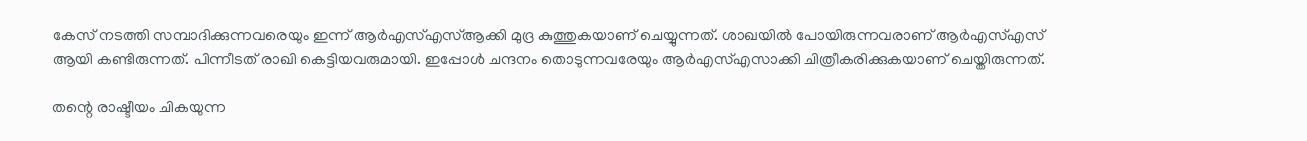കേസ് നടത്തി സമ്പാദിക്കുന്നവരെയും ഇന്ന് ആര്‍എസ്എസ്ആക്കി മുദ്ര കുത്തുകയാണ് ചെയ്യുന്നത്. ശാഖയില്‍ പോയിരുന്നവരാണ് ആര്‍എസ്എസ് ആയി കണ്ടിരുന്നത്. പിന്നീടത് രാഖി കെട്ടിയവരുമായി. ഇപ്പോള്‍ ചന്ദനം തൊടുന്നവരേയും ആര്‍എസ്എസാക്കി ചിത്രീകരിക്കുകയാണ് ചെയ്തിരുന്നത്.

തന്റെ രാഷ്ടീയം ചികയുന്ന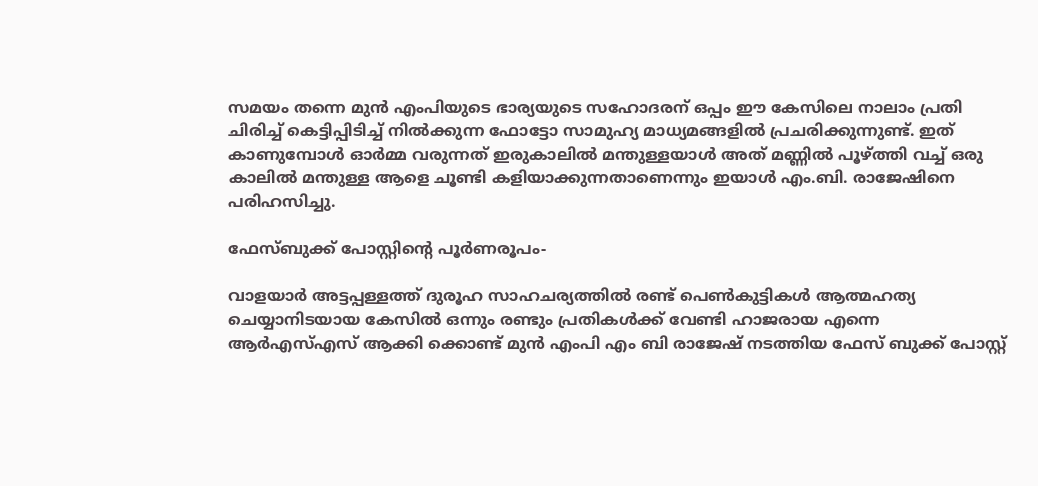സമയം തന്നെ മുന്‍ എംപിയുടെ ഭാര്യയുടെ സഹോദരന് ഒപ്പം ഈ കേസിലെ നാലാം പ്രതി ചിരിച്ച് കെട്ടിപ്പിടിച്ച് നില്‍ക്കുന്ന ഫോട്ടോ സാമുഹ്യ മാധ്യമങ്ങളില്‍ പ്രചരിക്കുന്നുണ്ട്. ഇത് കാണുമ്പോള്‍ ഓര്‍മ്മ വരുന്നത് ഇരുകാലില്‍ മന്തുള്ളയാള്‍ അത് മണ്ണില്‍ പൂഴ്‌ത്തി വച്ച് ഒരു കാലില്‍ മന്തുള്ള ആളെ ചൂണ്ടി കളിയാക്കുന്നതാണെന്നും ഇയാള്‍ എം.ബി. രാജേഷിനെ പരിഹസിച്ചു.

ഫേസ്ബുക്ക് പോസ്റ്റിന്റെ പൂര്‍ണരൂപം-

വാളയാര്‍ അട്ടപ്പള്ളത്ത് ദുരൂഹ സാഹചര്യത്തില്‍ രണ്ട് പെണ്‍കുട്ടികള്‍ ആത്മഹത്യ ചെയ്യാനിടയായ കേസില്‍ ഒന്നും രണ്ടും പ്രതികള്‍ക്ക് വേണ്ടി ഹാജരായ എന്നെ ആര്‍എസ്എസ് ആക്കി ക്കൊണ്ട് മുന്‍ എംപി എം ബി രാജേഷ് നടത്തിയ ഫേസ് ബുക്ക് പോസ്റ്റ്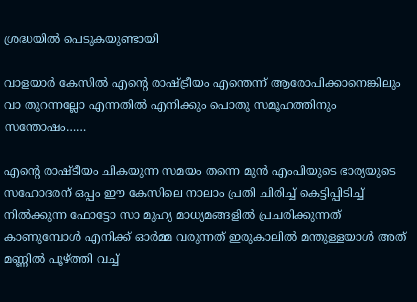ശ്രദ്ധയില്‍ പെടുകയുണ്ടായി

വാളയാര്‍ കേസില്‍ എന്റെ രാഷ്‌ട്രീയം എന്തെന്ന് ആരോപിക്കാനെങ്കിലും വാ തുറന്നല്ലോ എന്നതില്‍ എനിക്കും പൊതു സമൂഹത്തിനും സന്തോഷം……

എന്റെ രാഷ്ടീയം ചികയുന്ന സമയം തന്നെ മുന്‍ എംപിയുടെ ഭാര്യയുടെ സഹോദരന് ഒപ്പം ഈ കേസിലെ നാലാം പ്രതി ചിരിച്ച് കെട്ടിപ്പിടിച്ച് നില്‍ക്കുന്ന ഫോട്ടോ സാ മുഹ്യ മാധ്യമങ്ങളില്‍ പ്രചരിക്കുന്നത് കാണുമ്പോള്‍ എനിക്ക് ഓര്‍മ്മ വരുന്നത് ഇരുകാലില്‍ മന്തുള്ളയാള്‍ അത് മണ്ണില്‍ പൂഴ്‌ത്തി വച്ച്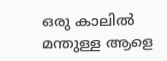ഒരു കാലില്‍ മന്തുള്ള ആളെ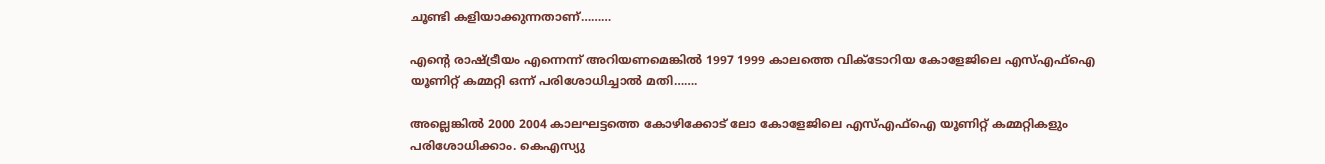ചൂണ്ടി കളിയാക്കുന്നതാണ്………

എന്റെ രാഷ്‌ട്രീയം എന്നെന്ന് അറിയണമെങ്കില്‍ 1997 1999 കാലത്തെ വിക്ടോറിയ കോളേജിലെ എസ്എഫ്ഐ യൂണിറ്റ് കമ്മറ്റി ഒന്ന് പരിശോധിച്ചാല്‍ മതി…….

അല്ലെങ്കില്‍ 2000 2004 കാലഘട്ടത്തെ കോഴിക്കോട് ലോ കോളേജിലെ എസ്എഫ്ഐ യൂണിറ്റ് കമ്മറ്റികളും പരിശോധിക്കാം. കെഎസ്യു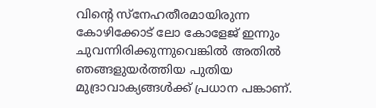വിന്റെ സ്നേഹതീരമായിരുന്ന കോഴിക്കോട് ലോ കോളേജ് ഇന്നും ചുവന്നിരിക്കുന്നുവെങ്കില്‍ അതില്‍ ഞങ്ങളുയര്‍ത്തിയ പുതിയ മുദ്രാവാക്യങ്ങള്‍ക്ക് പ്രധാന പങ്കാണ്.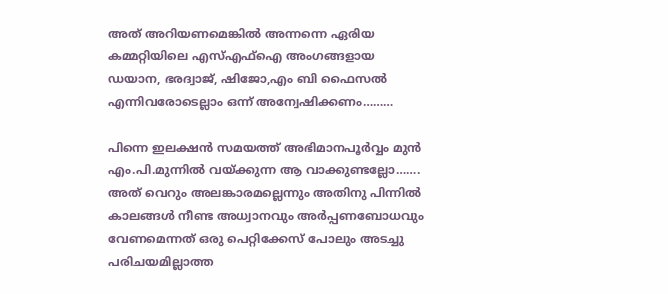അത് അറിയണമെങ്കില്‍ അന്നന്നെ ഏരിയ കമ്മറ്റിയിലെ എസ്എഫ്ഐ അംഗങ്ങളായ ഡയാന, ഭരദ്വാജ്, ഷിജോ,എം ബി ഫൈസല്‍ എന്നിവരോടെല്ലാം ഒന്ന് അന്വേഷിക്കണം………

പിന്നെ ഇലക്ഷന്‍ സമയത്ത് അഭിമാനപൂര്‍വ്വം മുന്‍ എം.പി.മുന്നില്‍ വയ്‌ക്കുന്ന ആ വാക്കുണ്ടല്ലോ……. അത് വെറും അലങ്കാരമല്ലെന്നും അതിനു പിന്നില്‍ കാലങ്ങള്‍ നീണ്ട അധ്വാനവും അര്‍പ്പണബോധവും വേണമെന്നത് ഒരു പെറ്റിക്കേസ് പോലും അടച്ചു പരിചയമില്ലാത്ത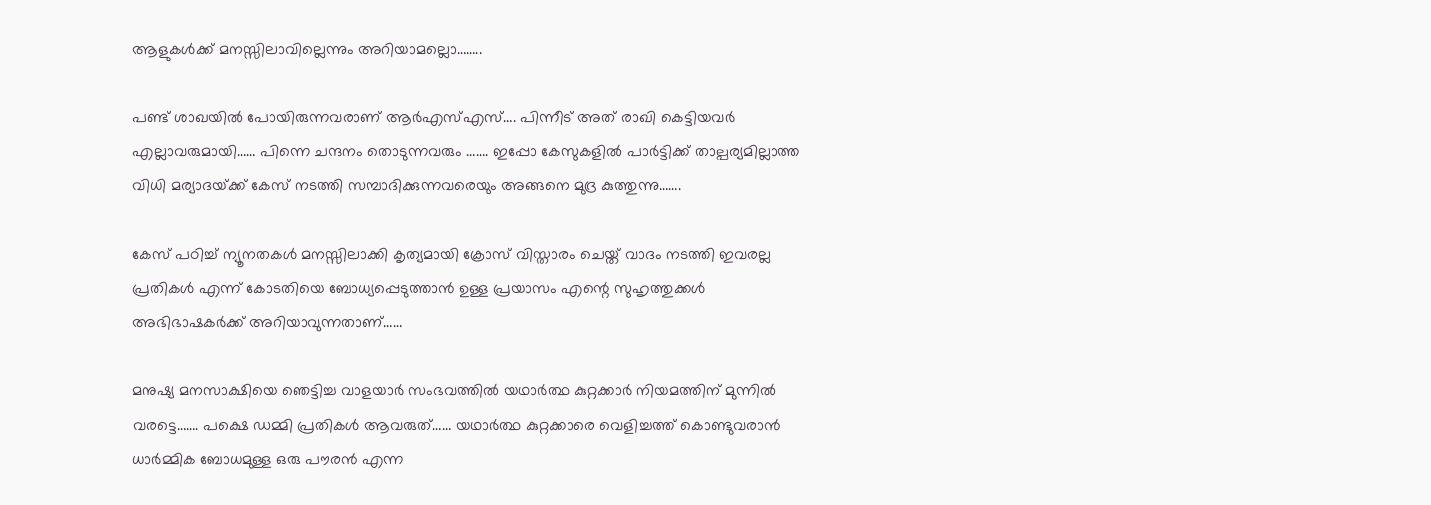ആളുകള്‍ക്ക് മനസ്സിലാവില്ലെന്നും അറിയാമല്ലൊ……..

പണ്ട് ശാഖയില്‍ പോയിരുന്നവരാണ് ആര്‍എസ്എസ്…. പിന്നീട് അത് രാഖി കെട്ടിയവര്‍ എല്ലാവരുമായി…… പിന്നെ ചന്ദനം തൊടുന്നവരും ……. ഇപ്പോ കേസുകളില്‍ പാര്‍ട്ടിക്ക് താല്പര്യമില്ലാത്ത വിധി മര്യാദയ്‌ക്ക് കേസ് നടത്തി സമ്പാദിക്കുന്നവരെയും അങ്ങനെ മുദ്ര കുത്തുന്നു…….

കേസ് പഠിച്ച് ന്യൂനതകള്‍ മനസ്സിലാക്കി കൃത്യമായി ക്രോസ് വിസ്താരം ചെയ്ത് വാദം നടത്തി ഇവരല്ല പ്രതികള്‍ എന്ന് കോടതിയെ ബോധ്യപ്പെടുത്താന്‍ ഉള്ള പ്രയാസം എന്റെ സുഹൃത്തുക്കള്‍ അഭിഭാഷകര്‍ക്ക് അറിയാവുന്നതാണ്……

മനുഷ്യ മനസാക്ഷിയെ ഞെട്ടിച്ച വാളയാര്‍ സംഭവത്തില്‍ യഥാര്‍ത്ഥ കുറ്റക്കാര്‍ നിയമത്തിന് മുന്നില്‍ വരട്ടെ……. പക്ഷെ ഡമ്മി പ്രതികള്‍ ആവരുത്…… യഥാര്‍ത്ഥ കുറ്റക്കാരെ വെളിച്ചത്ത് കൊണ്ടുവരാന്‍ ധാര്‍മ്മിക ബോധമുള്ള ഒരു പൗരന്‍ എന്ന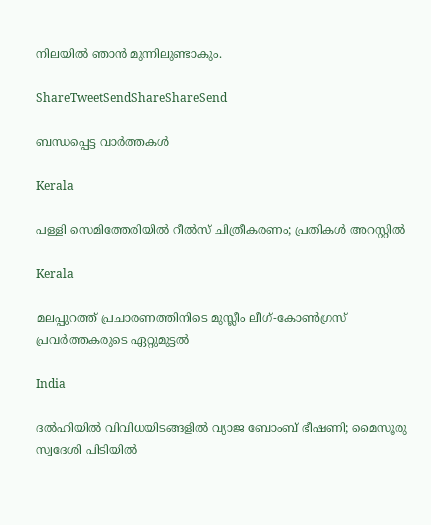നിലയില്‍ ഞാന്‍ മുന്നിലുണ്ടാകും.

ShareTweetSendShareShareSend

ബന്ധപ്പെട്ട വാര്‍ത്തകള്‍

Kerala

പള്ളി സെമിത്തേരിയില്‍ റീല്‍സ് ചിത്രീകരണം; പ്രതികള്‍ അറസ്റ്റില്‍

Kerala

മലപ്പുറത്ത് പ്രചാരണത്തിനിടെ മുസ്ലീം ലീഗ്-കോൺഗ്രസ് പ്രവർത്തകരുടെ ഏറ്റുമുട്ടൽ

India

ദല്‍ഹിയിൽ വിവിധയിടങ്ങളിൽ വ്യാജ ബോംബ് ഭീഷണി; മൈസൂരു സ്വദേശി പിടിയിൽ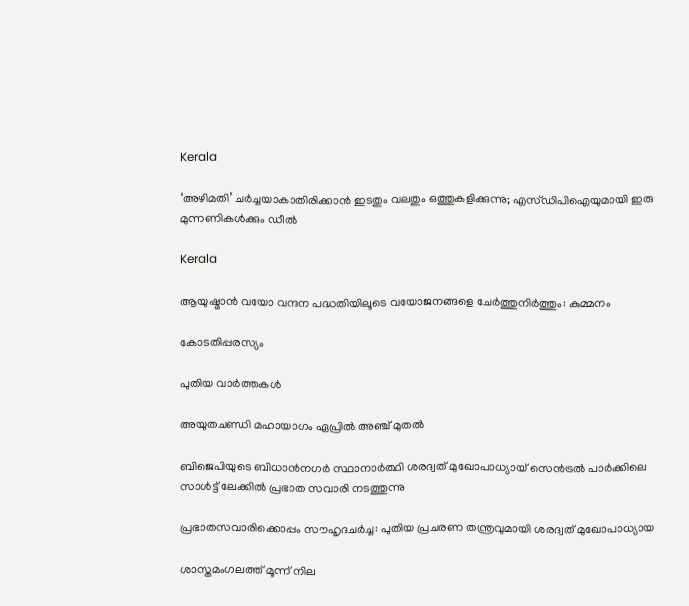Kerala

‘അഴിമതി’ ചര്‍ച്ചയാകാതിരിക്കാന്‍ ഇടതും വലതും ഒത്തുകളിക്കുന്നു; എസ്ഡിപിഐയുമായി ഇരു മുന്നണികള്‍ക്കും ഡീല്‍

Kerala

ആയുഷ്മാന്‍ വയോ വന്ദന പദ്ധതിയിലൂടെ വയോജനങ്ങളെ ചേര്‍ത്തുനിര്‍ത്തും: കുമ്മനം

കോടതിപ്പരസ്യം

പുതിയ വാര്‍ത്തകള്‍

അയുതചണ്ഡി മഹായാഗം ഏപ്രില്‍ അഞ്ച് മുതല്‍

ബിജെപിയുടെ ബിധാന്‍നഗര്‍ സ്ഥാനാര്‍ത്ഥി ശരദ്വത് മുഖോപാധ്യായ് സെന്‍ട്രല്‍ പാര്‍ക്കിലെ സാള്‍ട്ട് ലേക്കില്‍ പ്രഭാത സവാരി നടത്തുന്നു

പ്രഭാതസവാരിക്കൊപ്പം സൗഹൃദചര്‍ച്ച: പുതിയ പ്രചരണ തന്ത്രവുമായി ശരദ്വത് മുഖോപാധ്യായ

ശാസ്തമംഗലത്ത് മൂന്ന് നില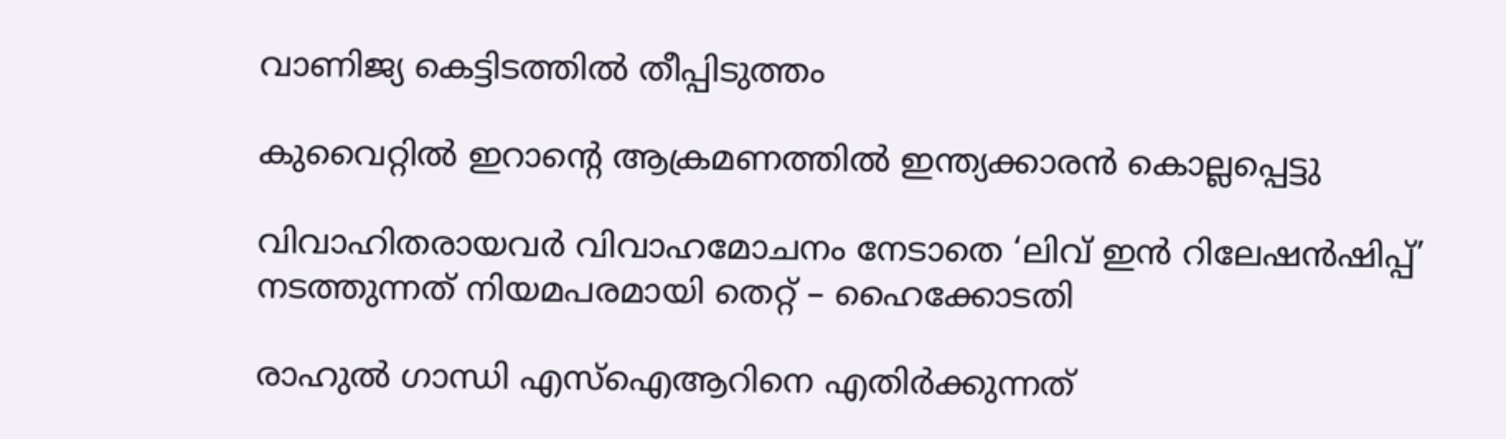വാണിജ്യ കെട്ടിടത്തിൽ തീപ്പിടുത്തം

കുവൈറ്റിൽ ഇറാന്റെ ആക്രമണത്തിൽ ഇന്ത്യക്കാരൻ കൊല്ലപ്പെട്ടു

വിവാഹിതരായവർ വിവാഹമോചനം നേടാതെ ‘ലിവ് ഇൻ റിലേഷൻഷിപ്പ്’ നടത്തുന്നത് നിയമപരമായി തെറ്റ് – ഹൈക്കോടതി

രാഹുല്‍ ഗാന്ധി എസ്ഐആറിനെ എതിര്‍ക്കുന്നത്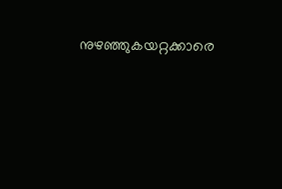നുഴഞ്ഞുകയറ്റക്കാരെ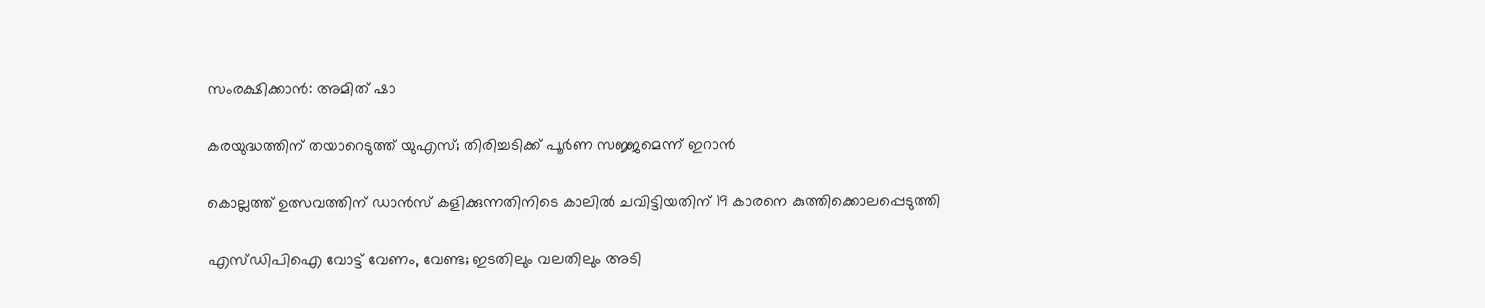സംരക്ഷിക്കാന്‍: അമിത് ഷാ

കരയുദ്ധത്തിന് തയാറെടുത്ത് യുഎസ്; തിരിച്ചടിക്ക് പൂര്‍ണ സജ്ജമെന്ന് ഇറാന്‍

കൊല്ലത്ത് ഉത്സവത്തിന് ഡാൻസ് കളിക്കുന്നതിനിടെ കാലിൽ ചവിട്ടിയതിന് 19 കാരനെ കുത്തിക്കൊലപ്പെടുത്തി

എസ്ഡിപിഐ വോട്ട് വേണം, വേണ്ട; ഇടതിലും വലതിലും അടി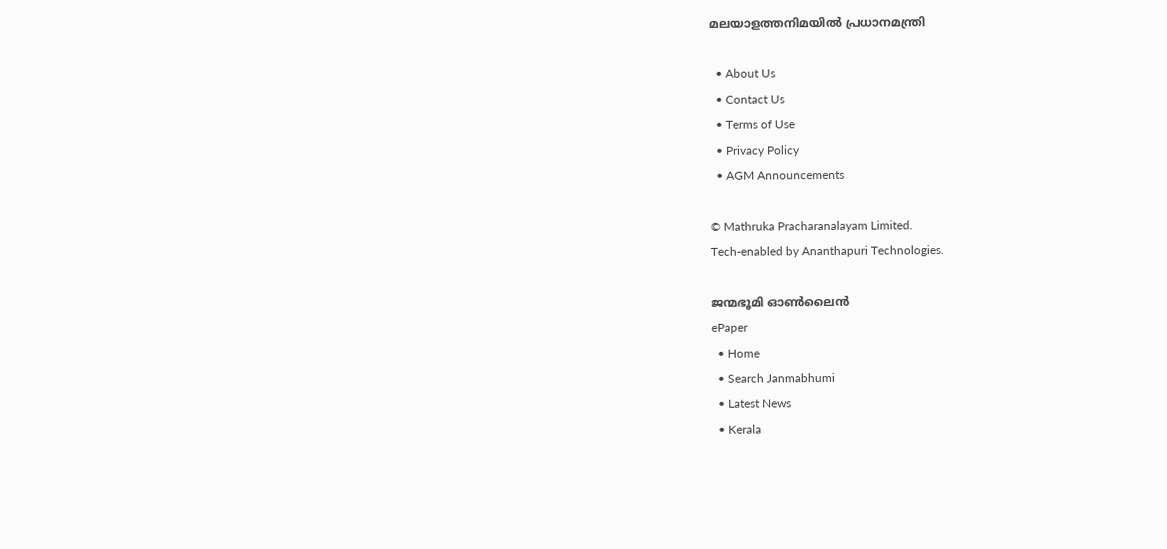മലയാളത്തനിമയില്‍ പ്രധാനമന്ത്രി

  • About Us
  • Contact Us
  • Terms of Use
  • Privacy Policy
  • AGM Announcements

© Mathruka Pracharanalayam Limited.
Tech-enabled by Ananthapuri Technologies.

ജന്മഭൂമി ഓണ്‍ലൈന്‍
ePaper
  • Home
  • Search Janmabhumi
  • Latest News
  • Kerala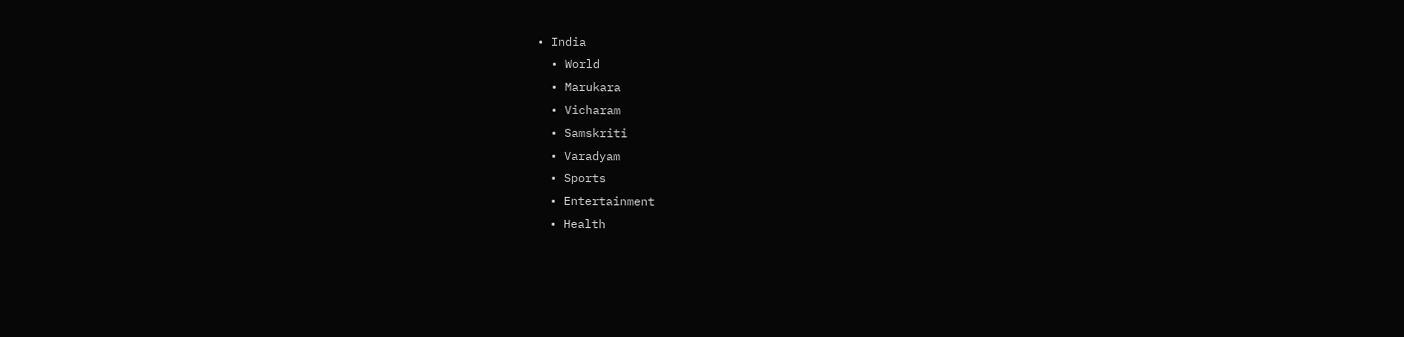• India
  • World
  • Marukara
  • Vicharam
  • Samskriti
  • Varadyam
  • Sports
  • Entertainment
  • Health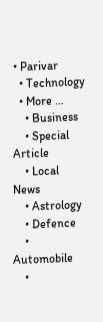• Parivar
  • Technology
  • More …
    • Business
    • Special Article
    • Local News
    • Astrology
    • Defence
    • Automobile
    •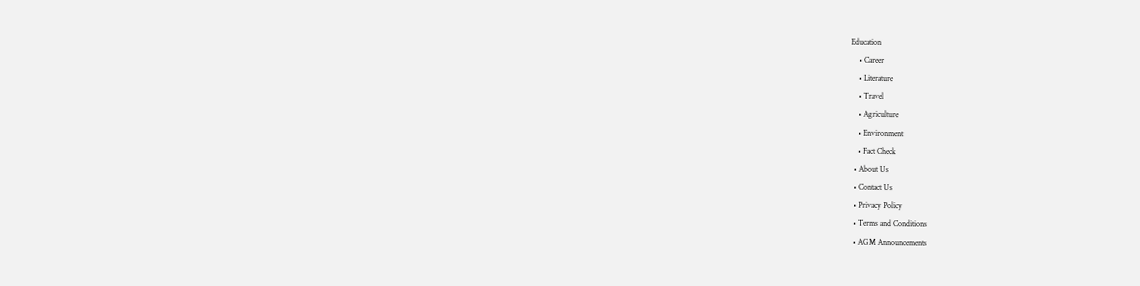Education
    • Career
    • Literature
    • Travel
    • Agriculture
    • Environment
    • Fact Check
  • About Us
  • Contact Us
  • Privacy Policy
  • Terms and Conditions
  • AGM Announcements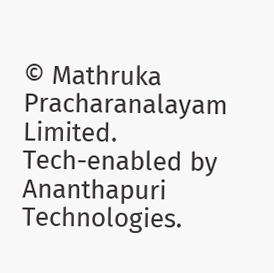© Mathruka Pracharanalayam Limited.
Tech-enabled by Ananthapuri Technologies.